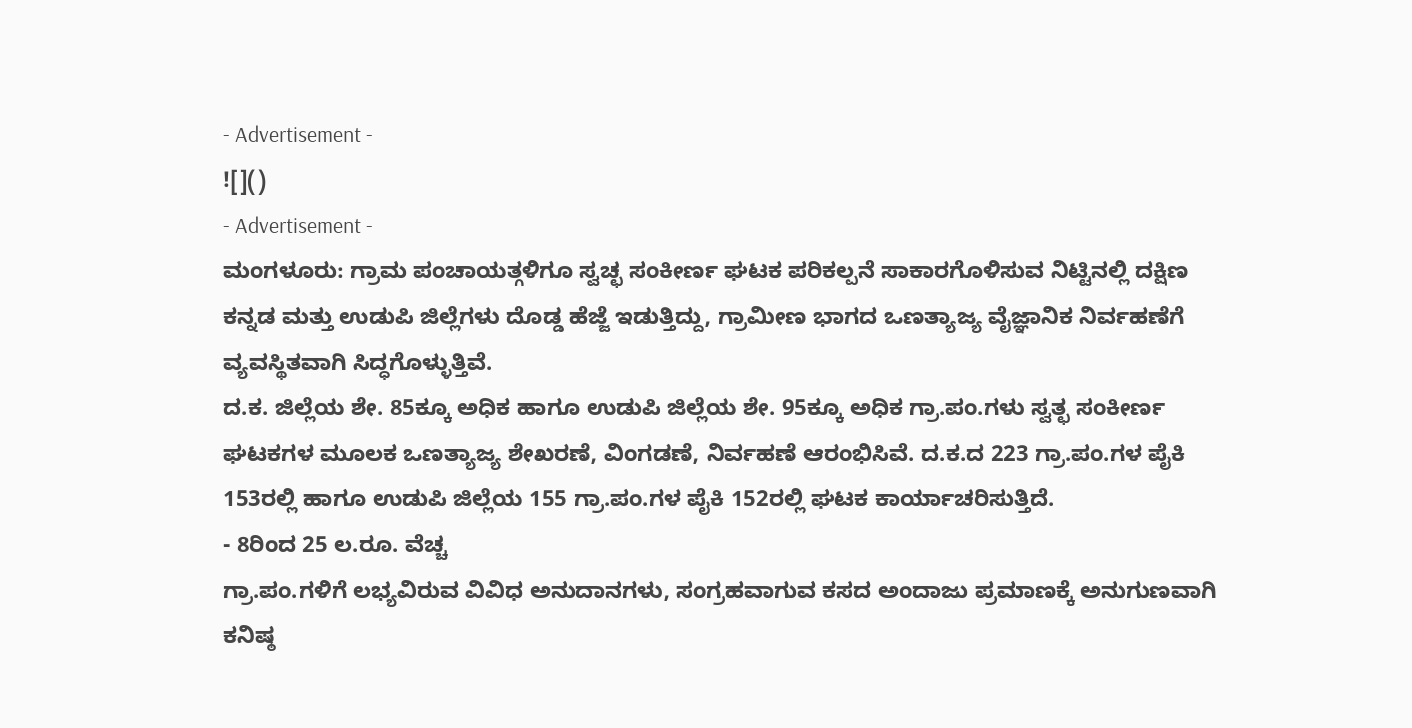- Advertisement -
![]()
- Advertisement -
ಮಂಗಳೂರು: ಗ್ರಾಮ ಪಂಚಾಯತ್ಗಳಿಗೂ ಸ್ವಚ್ಛ ಸಂಕೀರ್ಣ ಘಟಕ ಪರಿಕಲ್ಪನೆ ಸಾಕಾರಗೊಳಿಸುವ ನಿಟ್ಟಿನಲ್ಲಿ ದಕ್ಷಿಣ ಕನ್ನಡ ಮತ್ತು ಉಡುಪಿ ಜಿಲ್ಲೆಗಳು ದೊಡ್ಡ ಹೆಜ್ಜೆ ಇಡುತ್ತಿದ್ದು, ಗ್ರಾಮೀಣ ಭಾಗದ ಒಣತ್ಯಾಜ್ಯ ವೈಜ್ಞಾನಿಕ ನಿರ್ವಹಣೆಗೆ ವ್ಯವಸ್ಥಿತವಾಗಿ ಸಿದ್ಧಗೊಳ್ಳುತ್ತಿವೆ.
ದ.ಕ. ಜಿಲ್ಲೆಯ ಶೇ. 85ಕ್ಕೂ ಅಧಿಕ ಹಾಗೂ ಉಡುಪಿ ಜಿಲ್ಲೆಯ ಶೇ. 95ಕ್ಕೂ ಅಧಿಕ ಗ್ರಾ.ಪಂ.ಗಳು ಸ್ವತ್ಛ ಸಂಕೀರ್ಣ ಘಟಕಗಳ ಮೂಲಕ ಒಣತ್ಯಾಜ್ಯ ಶೇಖರಣೆ, ವಿಂಗಡಣೆ, ನಿರ್ವಹಣೆ ಆರಂಭಿಸಿವೆ. ದ.ಕ.ದ 223 ಗ್ರಾ.ಪಂ.ಗಳ ಪೈಕಿ 153ರಲ್ಲಿ ಹಾಗೂ ಉಡುಪಿ ಜಿಲ್ಲೆಯ 155 ಗ್ರಾ.ಪಂ.ಗಳ ಪೈಕಿ 152ರಲ್ಲಿ ಘಟಕ ಕಾರ್ಯಾಚರಿಸುತ್ತಿದೆ.
- 8ರಿಂದ 25 ಲ.ರೂ. ವೆಚ್ಚ
ಗ್ರಾ.ಪಂ.ಗಳಿಗೆ ಲಭ್ಯವಿರುವ ವಿವಿಧ ಅನುದಾನಗಳು, ಸಂಗ್ರಹವಾಗುವ ಕಸದ ಅಂದಾಜು ಪ್ರಮಾಣಕ್ಕೆ ಅನುಗುಣವಾಗಿ ಕನಿಷ್ಠ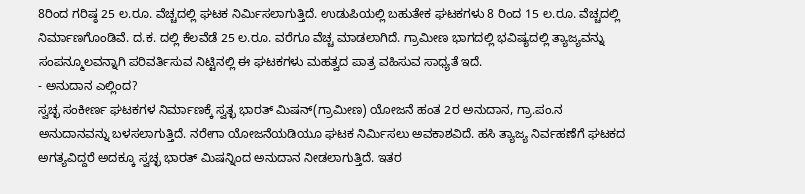8ರಿಂದ ಗರಿಷ್ಠ 25 ಲ.ರೂ. ವೆಚ್ಚದಲ್ಲಿ ಘಟಕ ನಿರ್ಮಿಸಲಾಗುತ್ತಿದೆ. ಉಡುಪಿಯಲ್ಲಿ ಬಹುತೇಕ ಘಟಕಗಳು 8 ರಿಂದ 15 ಲ.ರೂ. ವೆಚ್ಚದಲ್ಲಿ ನಿರ್ಮಾಣಗೊಂಡಿವೆ. ದ.ಕ. ದಲ್ಲಿ ಕೆಲವೆಡೆ 25 ಲ.ರೂ. ವರೆಗೂ ವೆಚ್ಚ ಮಾಡಲಾಗಿದೆ. ಗ್ರಾಮೀಣ ಭಾಗದಲ್ಲಿ ಭವಿಷ್ಯದಲ್ಲಿ ತ್ಯಾಜ್ಯವನ್ನು ಸಂಪನ್ಮೂಲವನ್ನಾಗಿ ಪರಿವರ್ತಿಸುವ ನಿಟ್ಟಿನಲ್ಲಿ ಈ ಘಟಕಗಳು ಮಹತ್ವದ ಪಾತ್ರ ವಹಿಸುವ ಸಾಧ್ಯತೆ ಇದೆ.
- ಅನುದಾನ ಎಲ್ಲಿಂದ?
ಸ್ವಚ್ಛ ಸಂಕೀರ್ಣ ಘಟಕಗಳ ನಿರ್ಮಾಣಕ್ಕೆ ಸ್ವತ್ಛ ಭಾರತ್ ಮಿಷನ್(ಗ್ರಾಮೀಣ) ಯೋಜನೆ ಹಂತ 2ರ ಅನುದಾನ, ಗ್ರಾ.ಪಂ.ನ ಅನುದಾನವನ್ನು ಬಳಸಲಾಗುತ್ತಿದೆ. ನರೇಗಾ ಯೋಜನೆಯಡಿಯೂ ಘಟಕ ನಿರ್ಮಿಸಲು ಅವಕಾಶವಿದೆ. ಹಸಿ ತ್ಯಾಜ್ಯ ನಿರ್ವಹಣೆಗೆ ಘಟಕದ ಅಗತ್ಯವಿದ್ದರೆ ಅದಕ್ಕೂ ಸ್ವಚ್ಛ ಭಾರತ್ ಮಿಷನ್ನಿಂದ ಅನುದಾನ ನೀಡಲಾಗುತ್ತಿದೆ. ಇತರ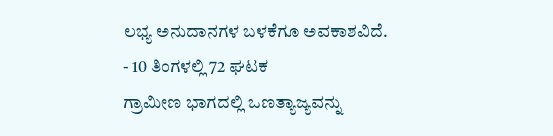ಲಭ್ಯ ಅನುದಾನಗಳ ಬಳಕೆಗೂ ಅವಕಾಶವಿದೆ.
- 10 ತಿಂಗಳಲ್ಲಿ 72 ಘಟಕ
ಗ್ರಾಮೀಣ ಭಾಗದಲ್ಲಿ ಒಣತ್ಯಾಜ್ಯವನ್ನು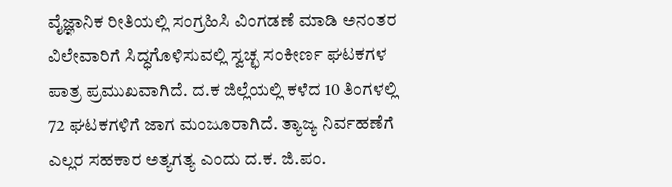ವೈಜ್ಞಾನಿಕ ರೀತಿಯಲ್ಲಿ ಸಂಗ್ರಹಿಸಿ ವಿಂಗಡಣೆ ಮಾಡಿ ಅನಂತರ ವಿಲೇವಾರಿಗೆ ಸಿದ್ಧಗೊಳಿಸುವಲ್ಲಿ ಸ್ವಚ್ಛ ಸಂಕೀರ್ಣ ಘಟಕಗಳ ಪಾತ್ರ ಪ್ರಮುಖವಾಗಿದೆ. ದ.ಕ ಜಿಲ್ಲೆಯಲ್ಲಿ ಕಳೆದ 10 ತಿಂಗಳಲ್ಲಿ 72 ಘಟಕಗಳಿಗೆ ಜಾಗ ಮಂಜೂರಾಗಿದೆ. ತ್ಯಾಜ್ಯ ನಿರ್ವಹಣೆಗೆ ಎಲ್ಲರ ಸಹಕಾರ ಅತ್ಯಗತ್ಯ ಎಂದು ದ.ಕ. ಜಿ.ಪಂ.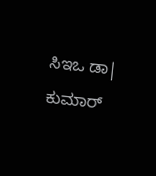ಸಿಇಒ ಡಾ| ಕುಮಾರ್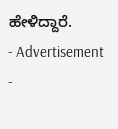ಹೇಳಿದ್ದಾರೆ.
- Advertisement -